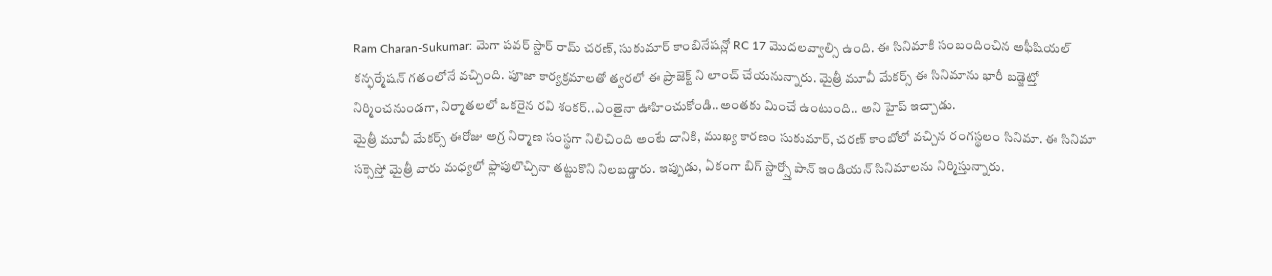Ram Charan-Sukumar: మెగా పవర్ స్టార్ రామ్ చరణ్, సుకుమార్ కాంబినేషన్లో RC 17 మొదలవ్వాల్సి ఉంది. ఈ సినిమాకి సంబందించిన అఫీషియల్ కన్ఫర్మేషన్ గతంలోనే వచ్చింది. పూజా కార్యక్రమాలతో త్వరలో ఈ ప్రాజెక్ట్ ని లాంచ్ చేయనున్నారు. మైత్రీ మూవీ మేకర్స్ ఈ సినిమాను భారీ బడ్జెట్తో నిర్మించనుండగా, నిర్మాతలలో ఒకరైన రవి శంకర్..ఎంతైనా ఊహించుకోండి..అంతకు మించే ఉంటుంది.. అని హైప్ ఇచ్చాడు.
మైత్రీ మూవీ మేకర్స్ ఈరోజు అగ్ర నిర్మాణ సంస్థగా నిలిచింది అంటే దానికి, ముఖ్య కారణం సుకుమార్, చరణ్ కాంబోలో వచ్చిన రంగస్థలం సినిమా. ఈ సినిమా సక్సెస్తో మైత్రీ వారు మధ్యలో ఫ్లాపులొచ్చినా తట్టుకొని నిలబడ్డారు. ఇప్పుడు, ఏకంగా బిగ్ స్టార్స్తో పాన్ ఇండియన్ సినిమాలను నిర్మిస్తున్నారు.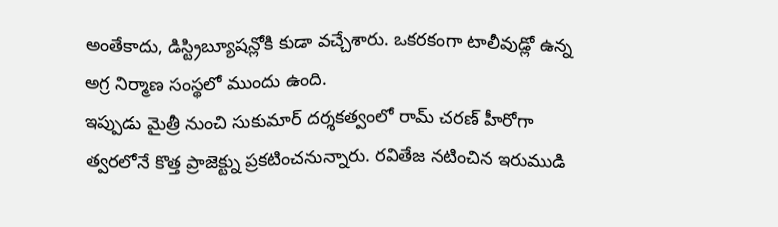అంతేకాదు, డిస్ట్రిబ్యూషన్లోకి కుడా వచ్చేశారు. ఒకరకంగా టాలీవుడ్లో ఉన్న అగ్ర నిర్మాణ సంస్థలో ముందు ఉంది.
ఇప్పుడు మైత్రీ నుంచి సుకుమార్ దర్శకత్వంలో రామ్ చరణ్ హీరోగా త్వరలోనే కొత్త ప్రాజెక్ట్ను ప్రకటించనున్నారు. రవితేజ నటించిన ఇరుముడి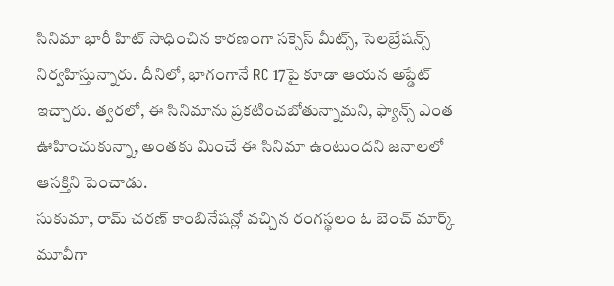సినిమా భారీ హిట్ సాధించిన కారణంగా సక్సెస్ మీట్స్, సెలబ్రేషన్స్ నిర్వహిస్తున్నారు. దీనిలో, భాగంగానే RC 17పై కూడా ఆయన అప్డేట్ ఇచ్చారు. త్వరలో, ఈ సినిమాను ప్రకటించబోతున్నామని, ఫ్యాన్స్ ఎంత ఊహించుకున్నా, అంతకు మించే ఈ సినిమా ఉంటుందని జనాలలో ఆసక్తిని పెంచాడు.
సుకుమా, రామ్ చరణ్ కాంబినేషన్లో వచ్చిన రంగస్థలం ఓ బెంచ్ మార్క్ మూవీగా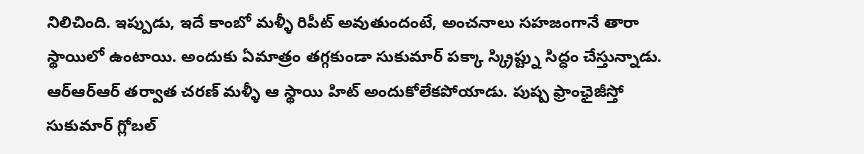నిలిచింది. ఇప్పుడు, ఇదే కాంబో మళ్ళీ రిపీట్ అవుతుందంటే, అంచనాలు సహజంగానే తారా స్థాయిలో ఉంటాయి. అందుకు ఏమాత్రం తగ్గకుండా సుకుమార్ పక్కా స్క్రిప్ట్ను సిద్ధం చేస్తున్నాడు. ఆర్ఆర్ఆర్ తర్వాత చరణ్ మళ్ళీ ఆ స్థాయి హిట్ అందుకోలేకపోయాడు. పుష్ప ఫ్రాంఛైజీస్తో సుకుమార్ గ్లోబల్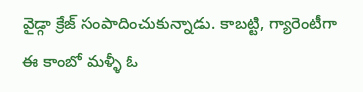వైడ్గా క్రేజ్ సంపాదించుకున్నాడు. కాబట్టి, గ్యారెంటీగా ఈ కాంబో మళ్ళీ ఓ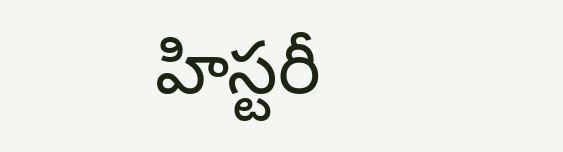హిస్టరీ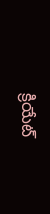క్రియేట్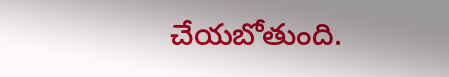చేయబోతుంది.